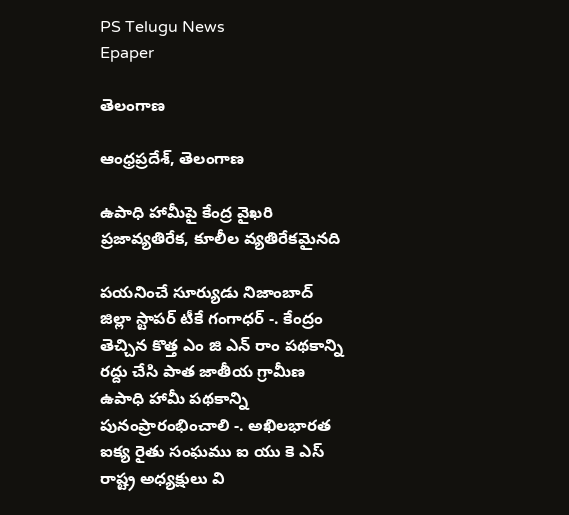PS Telugu News
Epaper

తెలంగాణ

ఆంధ్రప్రదేశ్, తెలంగాణ

ఉపాధి హామీపై కేంద్ర వైఖరి ప్రజావ్యతిరేక, కూలీల వ్యతిరేకమైనది

పయనించే సూర్యుడు నిజాంబాద్ జిల్లా స్టాపర్ టీకే గంగాధర్ -. కేంద్రం తెచ్చిన కొత్త ఎం జి ఎన్ రాం పథకాన్ని రద్దు చేసి పాత జాతీయ గ్రామీణ ఉపాధి హామీ పథకాన్ని పునంప్రారంభించాలి -. అఖిలభారత ఐక్య రైతు సంఘము ఐ యు కె ఎస్ రాష్ట్ర అధ్యక్షులు వి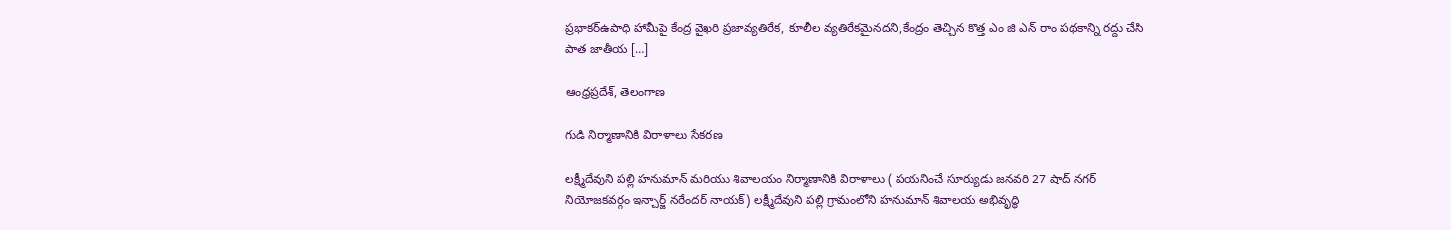ప్రభాకర్ఉపాధి హామీపై కేంద్ర వైఖరి ప్రజావ్యతిరేక, కూలీల వ్యతిరేకమైనదని,కేంద్రం తెచ్చిన కొత్త ఎం జి ఎన్ రాం పథకాన్ని రద్దు చేసి పాత జాతీయ […]

ఆంధ్రప్రదేశ్, తెలంగాణ

గుడి నిర్మాణానికి విరాళాలు సేకరణ

లక్ష్మీదేవుని పల్లి హనుమాన్ మరియు శివాలయం నిర్మాణానికి విరాళాలు ( పయనించే సూర్యుడు జనవరి 27 షాద్ నగర్ నియోజకవర్గం ఇన్చార్జ్ నరేందర్ నాయక్) లక్ష్మీదేవుని పల్లి గ్రామంలోని హనుమాన్ శివాలయ అభివృద్ధి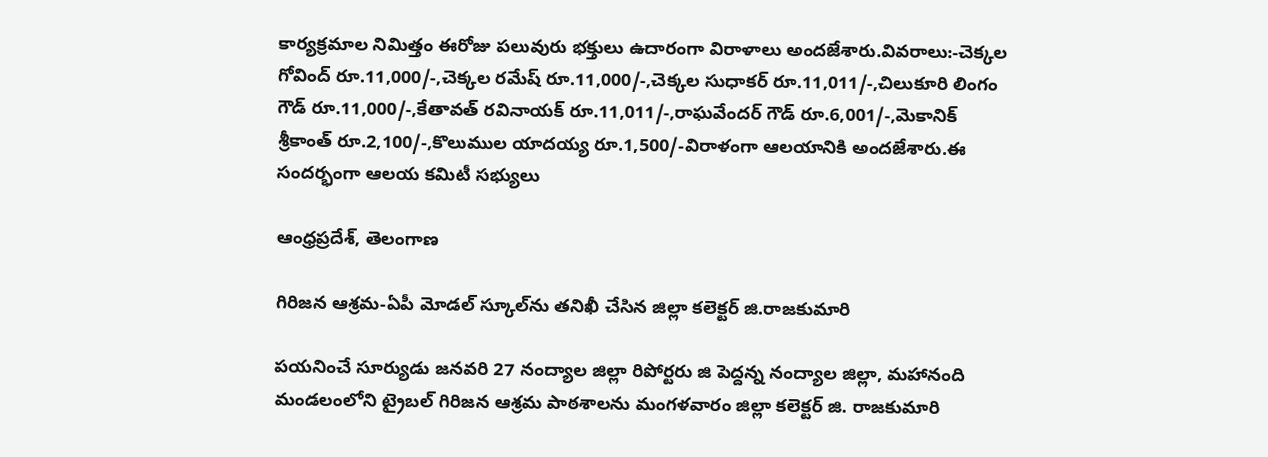కార్యక్రమాల నిమిత్తం ఈరోజు పలువురు భక్తులు ఉదారంగా విరాళాలు అందజేశారు.వివరాలు:-చెక్కల గోవింద్ రూ.11,000/-,చెక్కల రమేష్ రూ.11,000/-,చెక్కల సుధాకర్ రూ.11,011/-,చిలుకూరి లింగం గౌడ్ రూ.11,000/-,కేతావత్ రవినాయక్ రూ.11,011/-,రాఘవేందర్ గౌడ్ రూ.6,001/-,మెకానిక్ శ్రీకాంత్ రూ.2,100/-,కొలుముల యాదయ్య రూ.1,500/-విరాళంగా ఆలయానికి అందజేశారు.ఈ సందర్భంగా ఆలయ కమిటీ సభ్యులు

ఆంధ్రప్రదేశ్, తెలంగాణ

గిరిజన ఆశ్రమ-ఏపీ మోడల్ స్కూల్‌ను తనిఖీ చేసిన జిల్లా కలెక్టర్ జి.రాజకుమారి

పయనించే సూర్యుడు జనవరి 27 నంద్యాల జిల్లా రిపోర్టరు జి పెద్దన్న నంద్యాల జిల్లా, మహానంది మండలంలోని ట్రైబల్ గిరిజన ఆశ్రమ పాఠశాలను మంగళవారం జిల్లా కలెక్టర్ జి. రాజకుమారి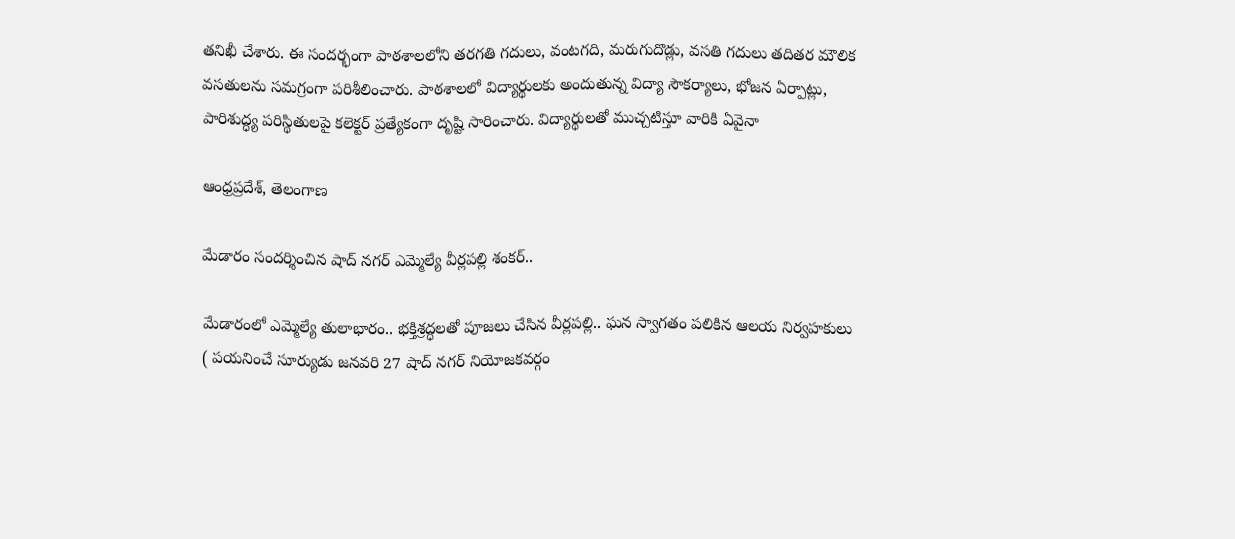తనిఖీ చేశారు. ఈ సందర్భంగా పాఠశాలలోని తరగతి గదులు, వంటగది, మరుగుదొడ్లు, వసతి గదులు తదితర మౌలిక వసతులను సమగ్రంగా పరిశీలించారు. పాఠశాలలో విద్యార్థులకు అందుతున్న విద్యా సౌకర్యాలు, భోజన ఏర్పాట్లు, పారిశుద్ధ్య పరిస్థితులపై కలెక్టర్ ప్రత్యేకంగా దృష్టి సారించారు. విద్యార్థులతో ముచ్చటిస్తూ వారికి ఏవైనా

ఆంధ్రప్రదేశ్, తెలంగాణ

మేడారం సందర్శించిన షాద్ నగర్ ఎమ్మెల్యే వీర్లపల్లి శంకర్..

మేడారంలో ఎమ్మెల్యే తులాభారం.. భక్తిశ్రద్ధలతో పూజలు చేసిన వీర్లపల్లి.. ఘన స్వాగతం పలికిన ఆలయ నిర్వహకులు ( పయనించే సూర్యుడు జనవరి 27 షాద్ నగర్ నియోజకవర్గం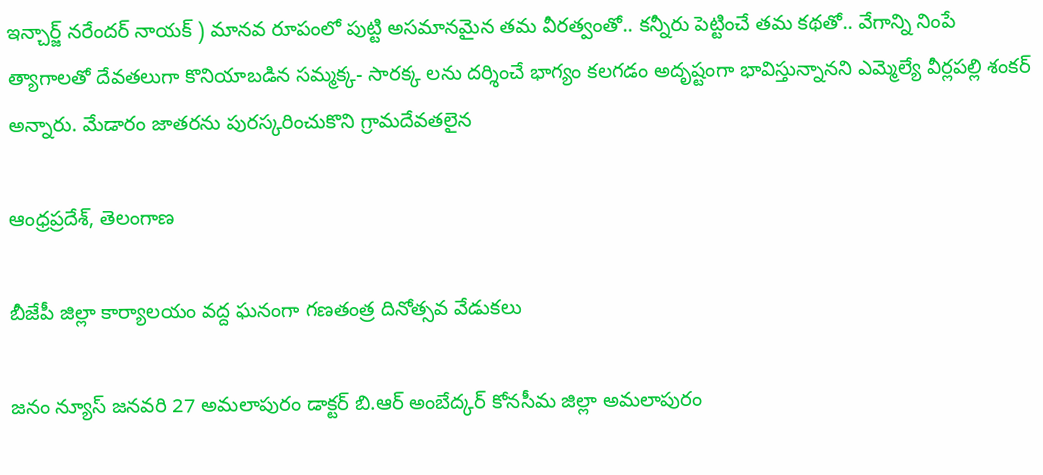ఇన్చార్జ్ నరేందర్ నాయక్ ) మానవ రూపంలో పుట్టి అసమానమైన తమ వీరత్వంతో.. కన్నీరు పెట్టించే తమ కథతో.. వేగాన్ని నింపే త్యాగాలతో దేవతలుగా కొనియాబడిన సమ్మక్క- సారక్క లను దర్శించే భాగ్యం కలగడం అదృష్టంగా భావిస్తున్నానని ఎమ్మెల్యే వీర్లపల్లి శంకర్ అన్నారు. మేడారం జాతరను పురస్కరించుకొని గ్రామదేవతలైన

ఆంధ్రప్రదేశ్, తెలంగాణ

బీజేపీ జిల్లా కార్యాలయం వద్ద ఘనంగా గణతంత్ర దినోత్సవ వేడుకలు

జనం న్యూస్ జనవరి 27 అమలాపురం డాక్టర్ బి.ఆర్ అంబేద్కర్ కోనసీమ జిల్లా అమలాపురం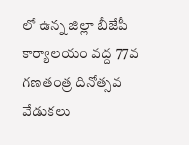లో ఉన్న జిల్లా బీజేపీ కార్యాలయం వద్ద 77వ గణతంత్ర దినోత్సవ వేడుకలు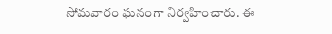సోమవారం ఘనంగా నిర్వహించారు. ఈ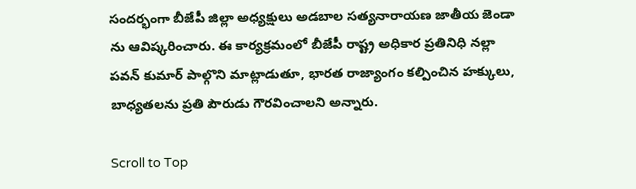సందర్భంగా బీజేపీ జిల్లా అధ్యక్షులు అడబాల సత్యనారాయణ జాతీయ జెండా ను ఆవిష్కరించారు. ఈ కార్యక్రమంలో బీజేపీ రాష్ట్ర అధికార ప్రతినిధి నల్లా పవన్ కుమార్ పాల్గొని మాట్లాడుతూ, భారత రాజ్యాంగం కల్పించిన హక్కులు, బాధ్యతలను ప్రతి పౌరుడు గౌరవించాలని అన్నారు.

Scroll to Top